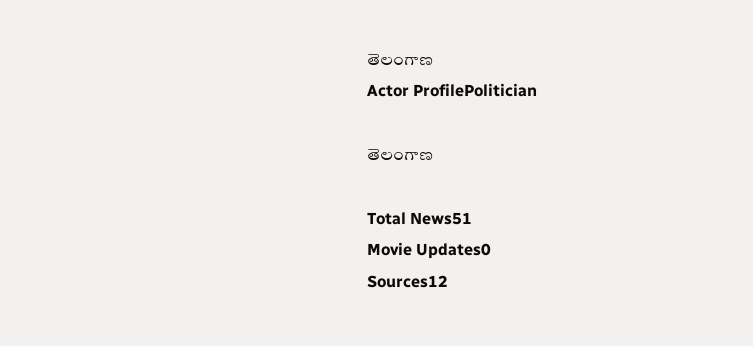తెలంగాణ
Actor ProfilePolitician

తెలంగాణ

Total News51
Movie Updates0
Sources12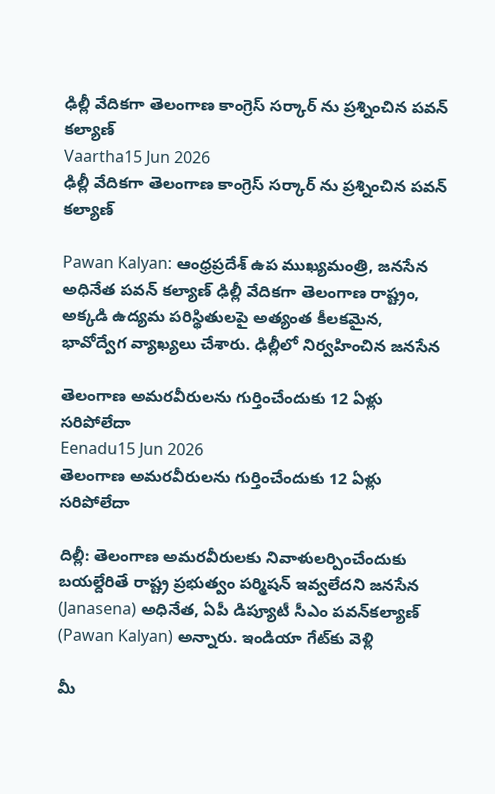ఢిల్లీ వేదికగా తెలంగాణ కాంగ్రెస్ సర్కార్ ను ప్రశ్నించిన పవన్ కల్యాణ్
Vaartha15 Jun 2026
ఢిల్లీ వేదికగా తెలంగాణ కాంగ్రెస్ సర్కార్ ను ప్రశ్నించిన పవన్ కల్యాణ్

Pawan Kalyan: ఆంధ్రప్రదేశ్ ఉప ముఖ్యమంత్రి, జనసేన అధినేత పవన్ కల్యాణ్ ఢిల్లీ వేదికగా తెలంగాణ రాష్ట్రం, అక్కడి ఉద్యమ పరిస్థితులపై అత్యంత కీలకమైన, భావోద్వేగ వ్యాఖ్యలు చేశారు. ఢిల్లీలో నిర్వహించిన జనసేన

తెలంగాణ అమరవీరులను గుర్తించేందుకు 12 ఏళ్లు సరిపోలేదా
Eenadu15 Jun 2026
తెలంగాణ అమరవీరులను గుర్తించేందుకు 12 ఏళ్లు సరిపోలేదా

దిల్లీ: తెలంగాణ అమరవీరులకు నివాళులర్పించేందుకు బయల్దేరితే రాష్ట్ర ప్రభుత్వం పర్మిషన్‌ ఇవ్వలేదని జనసేన (Janasena) అధినేత, ఏపీ డిప్యూటీ సీఎం పవన్‌కల్యాణ్‌ (Pawan Kalyan) అన్నారు. ఇండియా గేట్‌కు వెళ్లి

మీ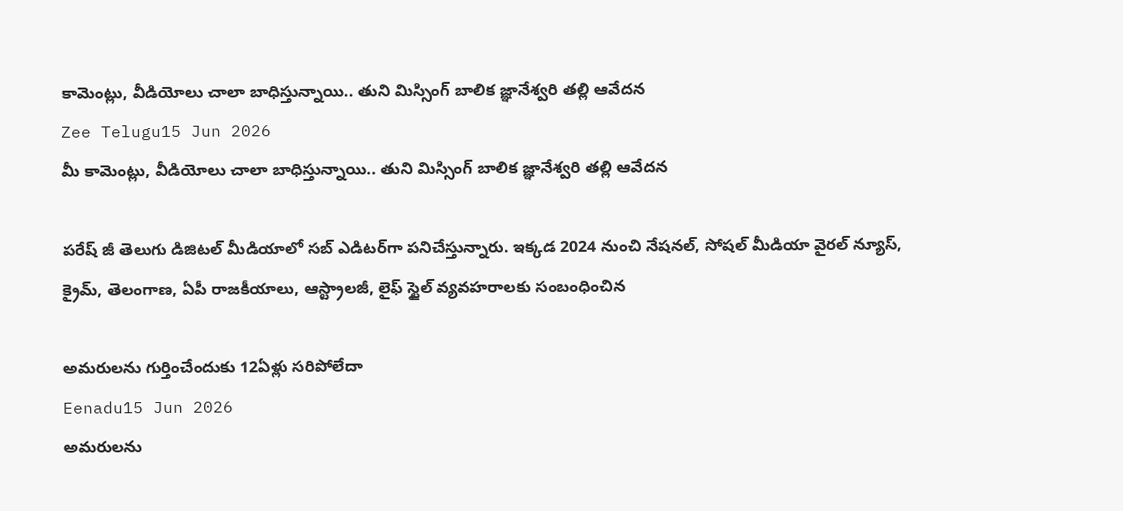కామెంట్లు, వీడియోలు చాలా బాధిస్తున్నాయి.. తుని మిస్సింగ్ బాలిక జ్ఞానేశ్వరి తల్లి ఆవేదన
Zee Telugu15 Jun 2026
మీ కామెంట్లు, వీడియోలు చాలా బాధిస్తున్నాయి.. తుని మిస్సింగ్ బాలిక జ్ఞానేశ్వరి తల్లి ఆవేదన

పరేష్ జీ తెలుగు డిజిటల్ మీడియాలో సబ్ ఎడిటర్‌గా పనిచేస్తున్నారు. ఇక్కడ 2024 నుంచి నేషనల్, సోషల్ మీడియా వైరల్ న్యూస్, క్రైమ్, తెలంగాణ, ఏపీ రాజకీయాలు, ఆస్ట్రాలజీ, లైఫ్ స్టైల్ వ్యవహరాలకు సంబంధించిన

అమరులను గుర్తించేందుకు 12ఏళ్లు సరిపోలేదా
Eenadu15 Jun 2026
అమరులను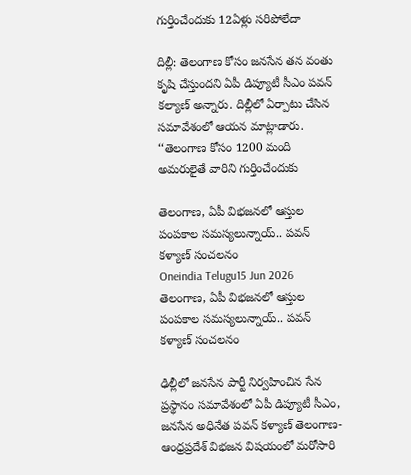గుర్తించేందుకు 12ఏళ్లు సరిపోలేదా

దిల్లీ: తెలంగాణ కోసం జనసేన తన వంతు కృషి చేస్తుందని ఏపీ డిప్యూటీ సీఎం పవన్‌ కల్యాణ్‌ అన్నారు. దిల్లీలో ఏర్పాటు చేసిన సమావేశంలో ఆయన మాట్లాడారు. ‘‘తెలంగాణ కోసం 1200 మంది అమరులైతే వారిని గుర్తించేందుకు

తెలంగాణ, ఏపీ విభజనలో ఆస్తుల పంపకాల సమస్యలున్నాయ్.. పవన్ కళ్యాణ్ సంచలనం
Oneindia Telugu15 Jun 2026
తెలంగాణ, ఏపీ విభజనలో ఆస్తుల పంపకాల సమస్యలున్నాయ్.. పవన్ కళ్యాణ్ సంచలనం

ఢిల్లీలో జనసేన పార్టీ నిర్వహించిన సేన ప్రస్థానం సమావేశంలో ఏపీ డిప్యూటీ సీఎం, జనసేన అధినేత పవన్ కళ్యాణ్ తెలంగాణ-ఆంధ్రప్రదేశ్ విభజన విషయంలో మరోసారి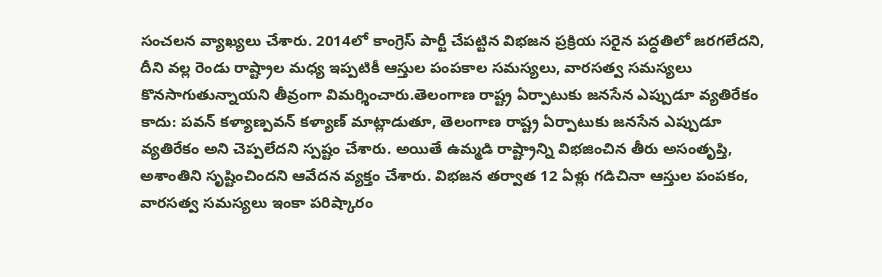సంచలన వ్యాఖ్యలు చేశారు. 2014లో కాంగ్రెస్ పార్టీ చేపట్టిన విభజన ప్రక్రియ సరైన పద్ధతిలో జరగలేదని, దీని వల్ల రెండు రాష్ట్రాల మధ్య ఇప్పటికీ ఆస్తుల పంపకాల సమస్యలు, వారసత్వ సమస్యలు కొనసాగుతున్నాయని తీవ్రంగా విమర్శించారు.తెలంగాణ రాష్ట్ర ఏర్పాటుకు జనసేన ఎప్పుడూ వ్యతిరేకం కాదు: పవన్ కళ్యాణ్పవన్ కళ్యాణ్ మాట్లాడుతూ, తెలంగాణ రాష్ట్ర ఏర్పాటుకు జనసేన ఎప్పుడూ వ్యతిరేకం అని చెప్పలేదని స్పష్టం చేశారు. అయితే ఉమ్మడి రాష్ట్రాన్ని విభజించిన తీరు అసంతృప్తి, అశాంతిని సృష్టించిందని ఆవేదన వ్యక్తం చేశారు. విభజన తర్వాత 12 ఏళ్లు గడిచినా ఆస్తుల పంపకం, వారసత్వ సమస్యలు ఇంకా పరిష్కారం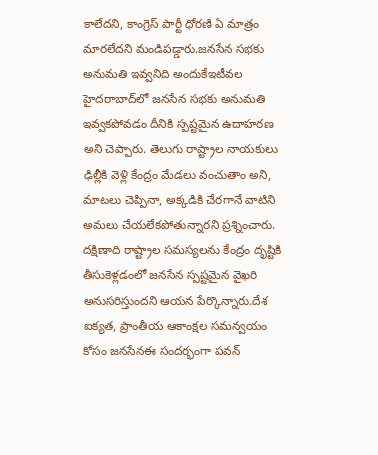కాలేదని, కాంగ్రెస్ పార్టీ ధోరణి ఏ మాత్రం మారలేదని మండిపడ్డారు.జనసేన సభకు అనుమతి ఇవ్వనిది అందుకేఇటీవల హైదరాబాద్‌లో జనసేన సభకు అనుమతి ఇవ్వకపోవడం దీనికి స్పష్టమైన ఉదాహరణ అని చెప్పారు. తెలుగు రాష్ట్రాల నాయకులు ఢిల్లీకి వెళ్లి కేంద్రం మేడలు వంచుతాం అని, మాటలు చెప్పినా, అక్కడికి చేరగానే వాటిని అమలు చేయలేకపోతున్నారని ప్రశ్నించారు. దక్షిణాది రాష్ట్రాల సమస్యలను కేంద్రం దృష్టికి తీసుకెళ్లడంలో జనసేన స్పష్టమైన వైఖరి అనుసరిస్తుందని ఆయన పేర్కొన్నారు.దేశ ఐక్యత, ప్రాంతీయ ఆకాంక్షల సమన్వయం కోసం జనసేనఈ సందర్భంగా పవన్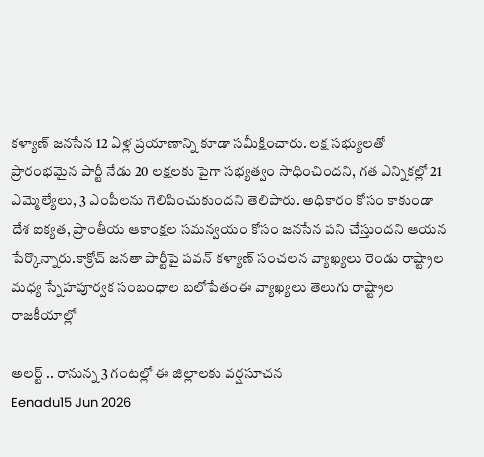కళ్యాణ్ జనసేన 12 ఏళ్ల ప్రయాణాన్ని కూడా సమీక్షించారు. లక్ష సభ్యులతో ప్రారంభమైన పార్టీ నేడు 20 లక్షలకు పైగా సభ్యత్వం సాధించిందని, గత ఎన్నికల్లో 21 ఎమ్మెల్యేలు, 3 ఎంపీలను గెలిపించుకుందని తెలిపారు. అధికారం కోసం కాకుండా దేశ ఐక్యత, ప్రాంతీయ ఆకాంక్షల సమన్వయం కోసం జనసేన పని చేస్తుందని ఆయన పేర్కొన్నారు.కాక్రోచ్ జనతా పార్టీపై పవన్ కళ్యాణ్ సంచలన వ్యాఖ్యలు రెండు రాష్ట్రాల మధ్య స్నేహపూర్వక సంబంధాల బలోపేతంఈ వ్యాఖ్యలు తెలుగు రాష్ట్రాల రాజకీయాల్లో

అలర్ట్ .. రానున్న 3 గంటల్లో ఈ జిల్లాలకు వర్షసూచన
Eenadu15 Jun 2026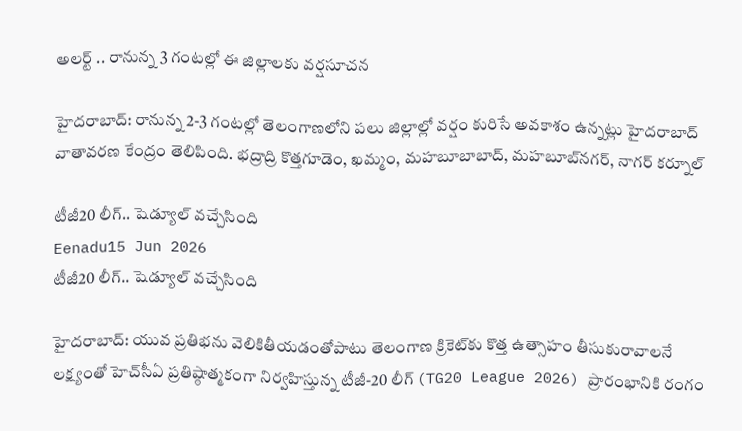అలర్ట్ .. రానున్న 3 గంటల్లో ఈ జిల్లాలకు వర్షసూచన

హైదరాబాద్‌: రానున్న 2-3 గంటల్లో తెలంగాణలోని పలు జిల్లాల్లో వర్షం కురిసే అవకాశం ఉన్నట్లు హైదరాబాద్‌ వాతావరణ కేంద్రం తెలిపింది. భద్రాద్రి కొత్తగూడెం, ఖమ్మం, మహబూబాబాద్‌, మహబూబ్‌నగర్‌, నాగర్‌ కర్నూల్‌

టీజీ20 లీగ్.. షెడ్యూల్ వచ్చేసింది
Eenadu15 Jun 2026
టీజీ20 లీగ్.. షెడ్యూల్ వచ్చేసింది

హైదరాబాద్: యువ ప్రతిభను వెలికితీయడంతోపాటు తెలంగాణ క్రికెట్‌కు కొత్త ఉత్సాహం తీసుకురావాలనే లక్ష్యంతో హెచ్‌సీఏ ప్రతిష్ఠాత్మకంగా నిర్వహిస్తున్న టీజీ-20 లీగ్‌ (TG20 League 2026) ప్రారంభానికి రంగం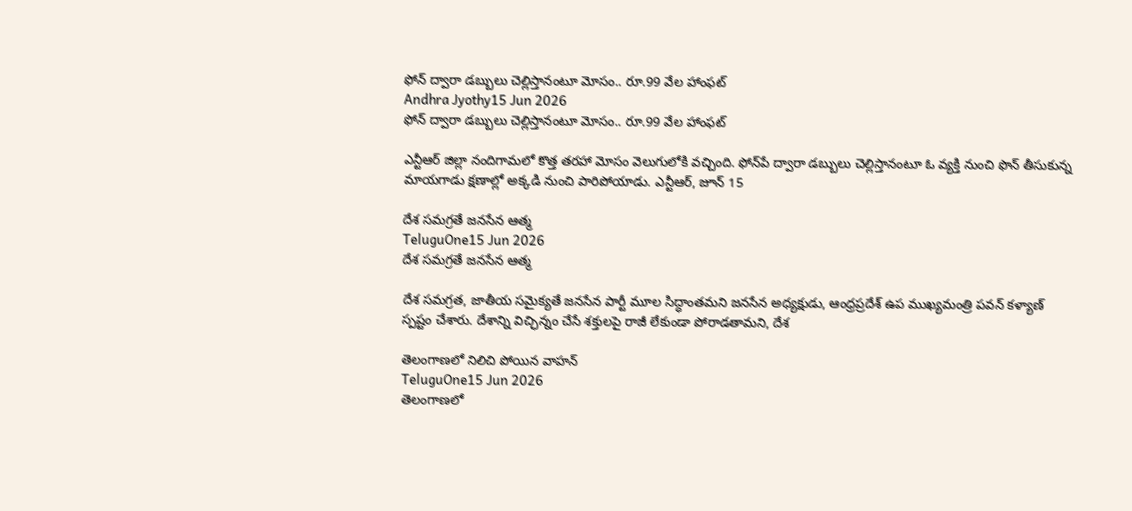ఫోన్ ద్వారా డబ్బులు చెల్లిస్తానంటూ మోసం.. రూ.99 వేల హాంఫట్
Andhra Jyothy15 Jun 2026
ఫోన్ ద్వారా డబ్బులు చెల్లిస్తానంటూ మోసం.. రూ.99 వేల హాంఫట్

ఎన్టీఆర్ జిల్లా నందిగామలో కొత్త తరహా మోసం వెలుగులోకి వచ్చింది. ఫోన్‌పే ద్వారా డబ్బులు చెల్లిస్తానంటూ ఓ వ్యక్తి నుంచి ఫొన్‌ తీసుకున్న మాయగాడు క్షణాల్లో అక్కడి నుంచి పారిపోయాడు. ఎన్టీఆర్, జూన్ 15

దేశ సమగ్రతే జనసేన ఆత్మ
TeluguOne15 Jun 2026
దేశ సమగ్రతే జనసేన ఆత్మ

దేశ సమగ్రత, జాతీయ సమైక్యతే జనసేన పార్టీ మూల సిద్ధాంతమని జనసేన అధ్యక్షుడు, ఆంధ్రప్రదేశ్ ఉప ముఖ్యమంత్రి పవన్ కళ్యాణ్ స్పష్టం చేశారు. దేశాన్ని విచ్ఛిన్నం చేసే శక్తులపై రాజీ లేకుండా పోరాడతామని, దేశ

తెలంగాణలో నిలిచి పోయిన వాహన్
TeluguOne15 Jun 2026
తెలంగాణలో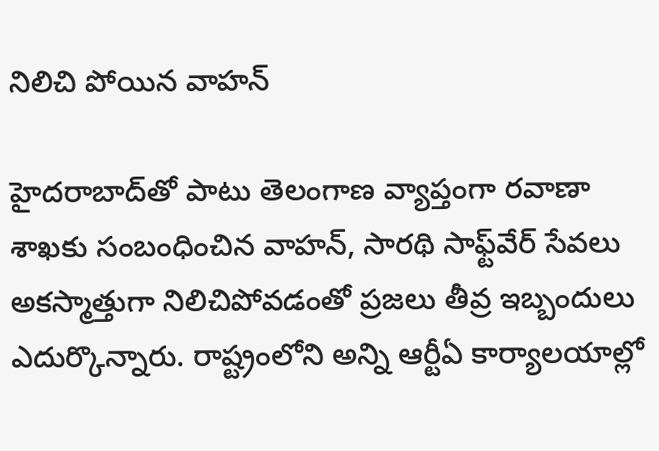నిలిచి పోయిన వాహన్

హైదరాబాద్‌తో పాటు తెలంగాణ వ్యాప్తంగా రవాణా శాఖకు సంబంధించిన వాహన్, సారథి సాఫ్ట్‌వేర్ సేవలు అకస్మాత్తుగా నిలిచిపోవడంతో ప్రజలు తీవ్ర ఇబ్బందులు ఎదుర్కొన్నారు. రాష్ట్రంలోని అన్ని ఆర్టీఏ కార్యాలయాల్లో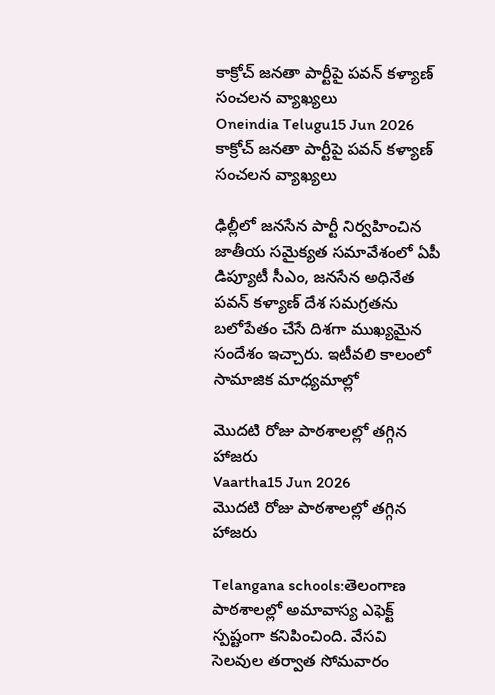కాక్రోచ్ జనతా పార్టీపై పవన్ కళ్యాణ్ సంచలన వ్యాఖ్యలు
Oneindia Telugu15 Jun 2026
కాక్రోచ్ జనతా పార్టీపై పవన్ కళ్యాణ్ సంచలన వ్యాఖ్యలు

ఢిల్లీలో జనసేన పార్టీ నిర్వహించిన జాతీయ సమైక్యత సమావేశంలో ఏపీ డిప్యూటీ సీఎం, జనసేన అధినేత పవన్ కళ్యాణ్ దేశ సమగ్రతను బలోపేతం చేసే దిశగా ముఖ్యమైన సందేశం ఇచ్చారు. ఇటీవలి కాలంలో సామాజిక మాధ్యమాల్లో

మొదటి రోజు పాఠశాలల్లో తగ్గిన హాజరు
Vaartha15 Jun 2026
మొదటి రోజు పాఠశాలల్లో తగ్గిన హాజరు

Telangana schools:తెలంగాణ పాఠశాలల్లో అమావాస్య ఎఫెక్ట్ స్పష్టంగా కనిపించింది. వేసవి సెలవుల తర్వాత సోమవారం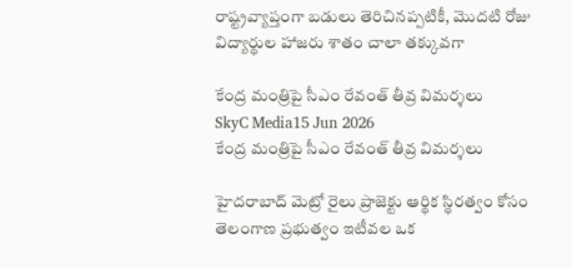రాష్ట్రవ్యాప్తంగా బడులు తెరిచినప్పటికీ, మొదటి రోజు విద్యార్థుల హాజరు శాతం చాలా తక్కువగా

కేంద్ర మంత్రిపై సీఎం రేవంత్ తీవ్ర విమర్శలు
SkyC Media15 Jun 2026
కేంద్ర మంత్రిపై సీఎం రేవంత్ తీవ్ర విమర్శలు

హైదరాబాద్ మెట్రో రైలు ప్రాజెక్టు ఆర్థిక స్థిరత్వం కోసం తెలంగాణ ప్రభుత్వం ఇటీవల ఒక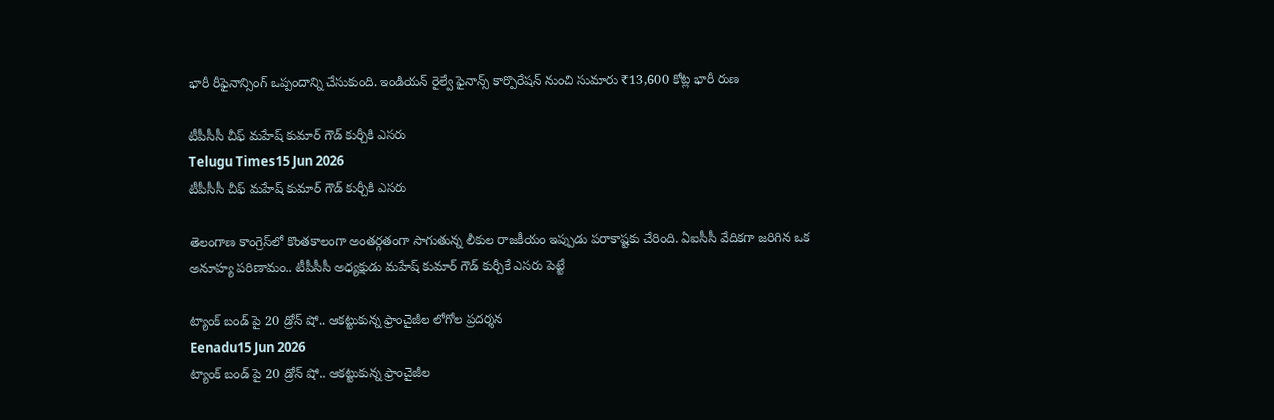భారీ రీఫైనాన్సింగ్ ఒప్పందాన్ని చేసుకుంది. ఇండియన్ రైల్వే ఫైనాన్స్ కార్పొరేషన్ నుంచి సుమారు ₹13,600 కోట్ల భారీ రుణ

టీపీసీసీ చీఫ్ మహేష్ కుమార్ గౌడ్ కుర్చీకి ఎసరు
Telugu Times15 Jun 2026
టీపీసీసీ చీఫ్ మహేష్ కుమార్ గౌడ్ కుర్చీకి ఎసరు

తెలంగాణ కాంగ్రెస్‌లో కొంతకాలంగా అంతర్గతంగా సాగుతున్న లీకుల రాజకీయం ఇప్పుడు పరాకాష్టకు చేరింది. ఏఐసీసీ వేదికగా జరిగిన ఒక అనూహ్య పరిణామం.. టీపీసీసీ అధ్యక్షుడు మహేష్ కుమార్ గౌడ్ కుర్చీకే ఎసరు పెట్టే

ట్యాంక్ బండ్ పై 20 డ్రోన్ షో.. ఆకట్టుకున్న ఫ్రాంచైజీల లోగోల ప్రదర్శన
Eenadu15 Jun 2026
ట్యాంక్ బండ్ పై 20 డ్రోన్ షో.. ఆకట్టుకున్న ఫ్రాంచైజీల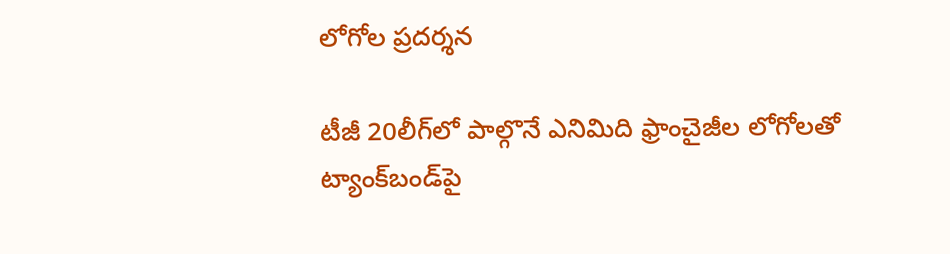లోగోల ప్రదర్శన

టీజీ 20లీగ్‌లో పాల్గొనే ఎనిమిది ఫ్రాంచైజీల లోగోలతో ట్యాంక్‌బండ్‌పై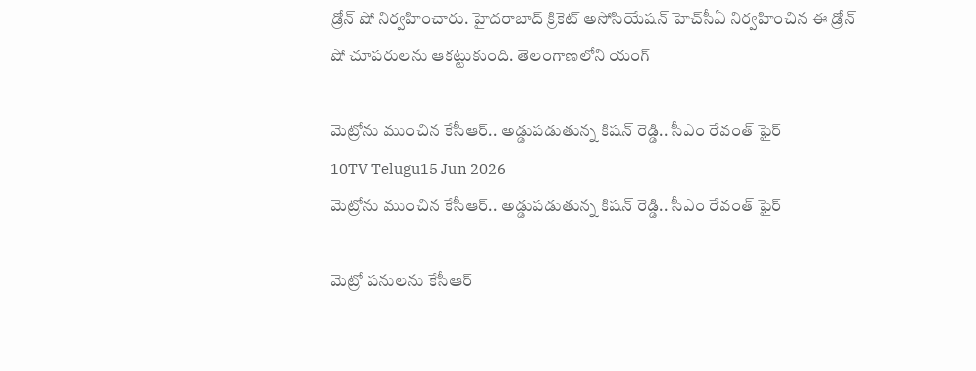డ్రోన్‌ షో నిర్వహించారు. హైదరాబాద్ క్రికెట్ అసోసియేషన్ హెచ్‌సీఏ నిర్వహించిన ఈ డ్రోన్‌ షో చూపరులను ఆకట్టుకుంది. తెలంగాణలోని యంగ్

మెట్రోను ముంచిన కేసీఆర్.. అడ్డుపడుతున్న కిషన్ రెడ్డి.. సీఎం రేవంత్ ఫైర్
10TV Telugu15 Jun 2026
మెట్రోను ముంచిన కేసీఆర్.. అడ్డుపడుతున్న కిషన్ రెడ్డి.. సీఎం రేవంత్ ఫైర్

మెట్రో పనులను కేసీఆర్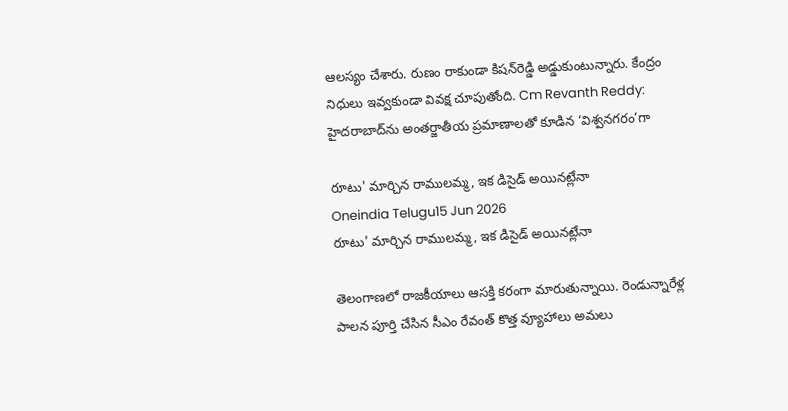ఆలస్యం చేశారు. రుణం రాకుండా కిషన్‌రెడ్డి అడ్డుకుంటున్నారు. కేంద్రం నిధులు ఇవ్వకుండా వివక్ష చూపుతోంది. Cm Revanth Reddy: హైదరాబాద్‌ను అంతర్జాతీయ ప్రమాణాలతో కూడిన ‘విశ్వనగరం’గా

రూటు' మార్చిన రాములమ్మ, ఇక డిసైడ్ అయినట్లేనా
Oneindia Telugu15 Jun 2026
రూటు' మార్చిన రాములమ్మ, ఇక డిసైడ్ అయినట్లేనా

తెలంగాణలో రాజకీయాలు ఆసక్తి కరంగా మారుతున్నాయి. రెండున్నారేళ్ల పాలన పూర్తి చేసిన సీఎం రేవంత్ కొత్త వ్యూహాలు అమలు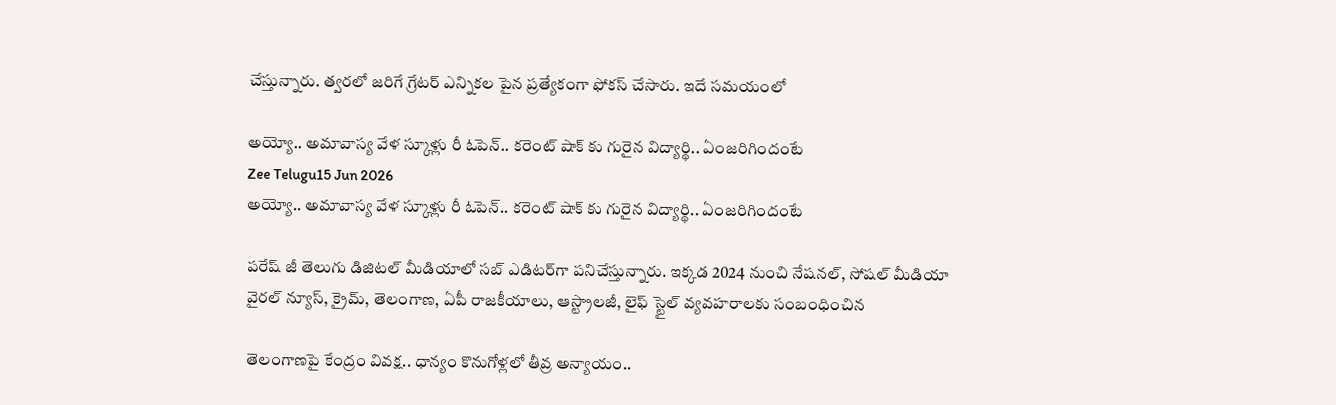చేస్తున్నారు. త్వరలో జరిగే గ్రేటర్ ఎన్నికల పైన ప్రత్యేకంగా ఫోకస్ చేసారు. ఇదే సమయంలో

అయ్యో.. అమావాస్య వేళ స్కూళ్లు రీ ఓపెన్.. కరెంట్ షాక్ కు గురైన విద్యార్థి.. ఏంజరిగిందంటే
Zee Telugu15 Jun 2026
అయ్యో.. అమావాస్య వేళ స్కూళ్లు రీ ఓపెన్.. కరెంట్ షాక్ కు గురైన విద్యార్థి.. ఏంజరిగిందంటే

పరేష్ జీ తెలుగు డిజిటల్ మీడియాలో సబ్ ఎడిటర్‌గా పనిచేస్తున్నారు. ఇక్కడ 2024 నుంచి నేషనల్, సోషల్ మీడియా వైరల్ న్యూస్, క్రైమ్, తెలంగాణ, ఏపీ రాజకీయాలు, ఆస్ట్రాలజీ, లైఫ్ స్టైల్ వ్యవహరాలకు సంబంధించిన

తెలంగాణపై కేంద్రం వివక్ష.. ధాన్యం కొనుగోళ్లలో తీవ్ర అన్యాయం..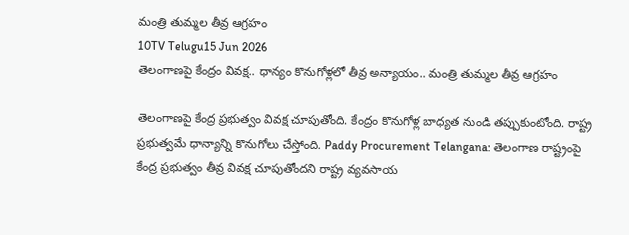మంత్రి తుమ్మల తీవ్ర ఆగ్రహం
10TV Telugu15 Jun 2026
తెలంగాణపై కేంద్రం వివక్ష.. ధాన్యం కొనుగోళ్లలో తీవ్ర అన్యాయం.. మంత్రి తుమ్మల తీవ్ర ఆగ్రహం

తెలంగాణపై కేంద్ర ప్రభుత్వం వివక్ష చూపుతోంది. కేంద్రం కొనుగోళ్ల బాధ్యత నుండి తప్పుకుంటోంది. రాష్ట్ర ప్రభుత్వమే ధాన్యాన్ని కొనుగోలు చేస్తోంది. Paddy Procurement Telangana: తెలంగాణ రాష్ట్రంపై కేంద్ర ప్రభుత్వం తీవ్ర వివక్ష చూపుతోందని రాష్ట్ర వ్యవసాయ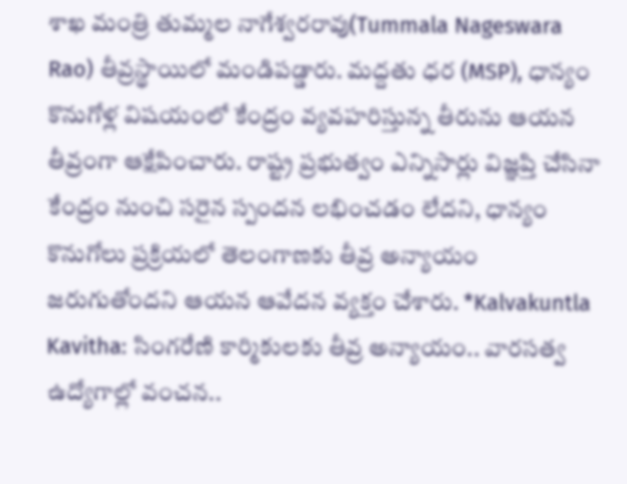శాఖ మంత్రి తుమ్మల నాగేశ్వరరావు(Tummala Nageswara Rao) తీవ్రస్థాయిలో మండిపడ్డారు. మద్దతు ధర (MSP), ధాన్యం కొనుగోళ్ల విషయంలో కేంద్రం వ్యవహరిస్తున్న తీరును ఆయన తీవ్రంగా ఆక్షేపించారు. రాష్ట్ర ప్రభుత్వం ఎన్నిసార్లు విజ్ఞప్తి చేసినా కేంద్రం నుంచి సరైన స్పందన లభించడం లేదని, ధాన్యం కొనుగోలు ప్రక్రియలో తెలంగాణకు తీవ్ర అన్యాయం జరుగుతోందని ఆయన ఆవేదన వ్యక్తం చేశారు. *Kalvakuntla Kavitha: సింగరేణి కార్మికులకు తీవ్ర అన్యాయం.. వారసత్వ ఉద్యోగాల్లో వంచన..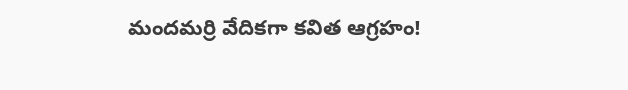మందమర్రి వేదికగా కవిత ఆగ్రహం!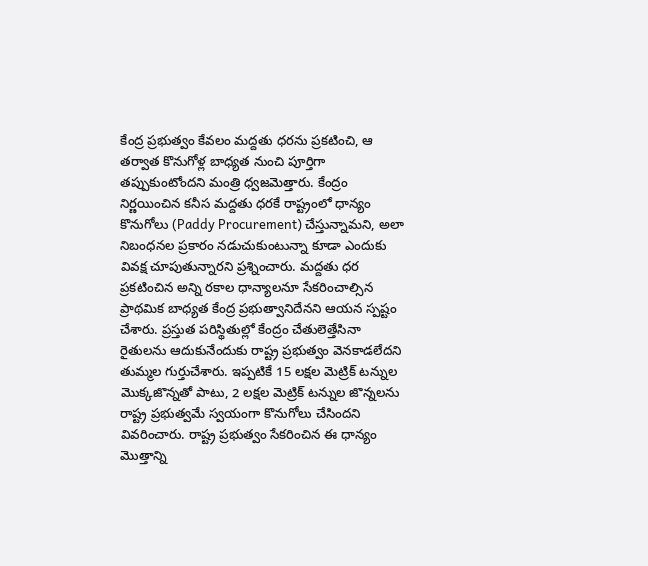కేంద్ర ప్రభుత్వం కేవలం మద్దతు ధరను ప్రకటించి, ఆ తర్వాత కొనుగోళ్ల బాధ్యత నుంచి పూర్తిగా తప్పుకుంటోందని మంత్రి ధ్వజమెత్తారు. కేంద్రం నిర్ణయించిన కనీస మద్దతు ధరకే రాష్ట్రంలో ధాన్యం కొనుగోలు (Paddy Procurement) చేస్తున్నామని, అలా నిబంధనల ప్రకారం నడుచుకుంటున్నా కూడా ఎందుకు వివక్ష చూపుతున్నారని ప్రశ్నించారు. మద్దతు ధర ప్రకటించిన అన్ని రకాల ధాన్యాలనూ సేకరించాల్సిన ప్రాథమిక బాధ్యత కేంద్ర ప్రభుత్వానిదేనని ఆయన స్పష్టం చేశారు. ప్రస్తుత పరిస్థితుల్లో కేంద్రం చేతులెత్తేసినా రైతులను ఆదుకునేందుకు రాష్ట్ర ప్రభుత్వం వెనకాడలేదని తుమ్మల గుర్తుచేశారు. ఇప్పటికే 15 లక్షల మెట్రిక్ టన్నుల మొక్కజొన్నతో పాటు, 2 లక్షల మెట్రిక్ టన్నుల జొన్నలను రాష్ట్ర ప్రభుత్వమే స్వయంగా కొనుగోలు చేసిందని వివరించారు. రాష్ట్ర ప్రభుత్వం సేకరించిన ఈ ధాన్యం మొత్తాన్ని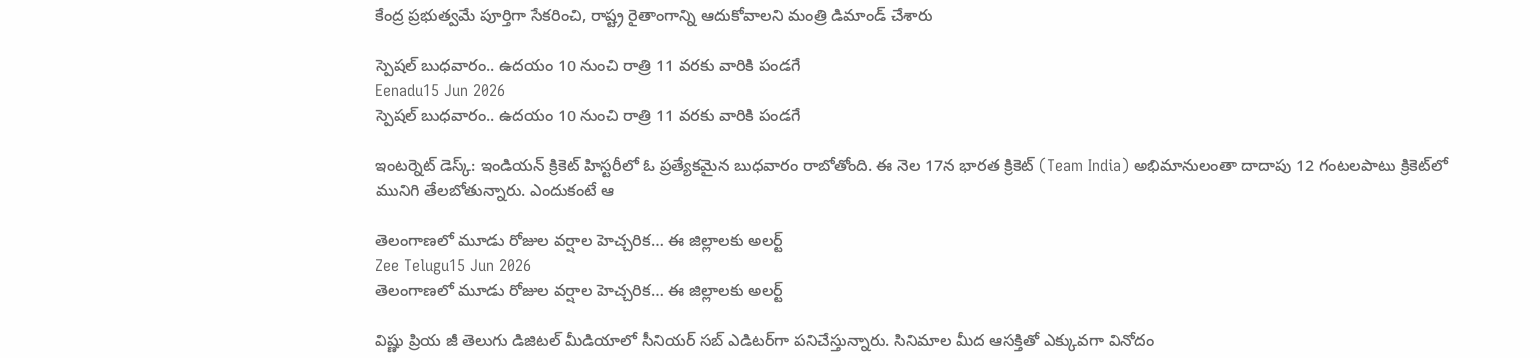కేంద్ర ప్రభుత్వమే పూర్తిగా సేకరించి, రాష్ట్ర రైతాంగాన్ని ఆదుకోవాలని మంత్రి డిమాండ్ చేశారు

స్పెషల్ బుధవారం.. ఉదయం 10 నుంచి రాత్రి 11 వరకు వారికి పండగే
Eenadu15 Jun 2026
స్పెషల్ బుధవారం.. ఉదయం 10 నుంచి రాత్రి 11 వరకు వారికి పండగే

ఇంటర్నెట్‌ డెస్క్: ఇండియన్‌ క్రికెట్‌ హిస్టరీలో ఓ ప్రత్యేకమైన బుధవారం రాబోతోంది. ఈ నెల 17న భారత క్రికెట్‌ (Team India) అభిమానులంతా దాదాపు 12 గంటలపాటు క్రికెట్‌లో మునిగి తేలబోతున్నారు. ఎందుకంటే ఆ

తెలంగాణలో మూడు రోజుల వర్షాల హెచ్చరిక… ఈ జిల్లాలకు అలర్ట్
Zee Telugu15 Jun 2026
తెలంగాణలో మూడు రోజుల వర్షాల హెచ్చరిక… ఈ జిల్లాలకు అలర్ట్

విష్ణు ప్రియ జీ తెలుగు డిజిటల్ మీడియాలో సీనియర్ సబ్ ఎడిటర్‌గా పనిచేస్తున్నారు. సినిమాల మీద ఆసక్తితో ఎక్కువగా వినోదం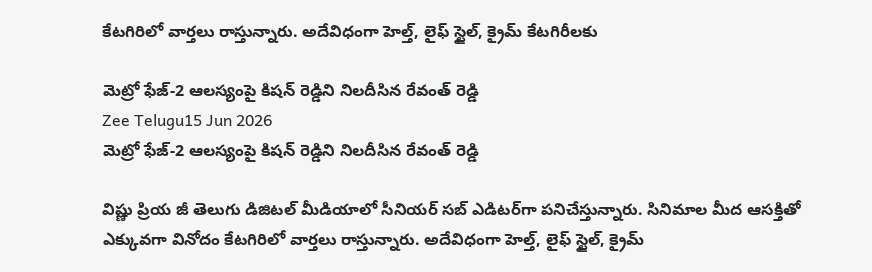కేటగిరిలో వార్తలు రాస్తున్నారు. అదేవిధంగా హెల్త్, లైఫ్ స్టైల్, క్రైమ్ కేటగిరీలకు

మెట్రో ఫేజ్-2 ఆలస్యంపై కిషన్ రెడ్డిని నిలదీసిన రేవంత్ రెడ్డి
Zee Telugu15 Jun 2026
మెట్రో ఫేజ్-2 ఆలస్యంపై కిషన్ రెడ్డిని నిలదీసిన రేవంత్ రెడ్డి

విష్ణు ప్రియ జీ తెలుగు డిజిటల్ మీడియాలో సీనియర్ సబ్ ఎడిటర్‌గా పనిచేస్తున్నారు. సినిమాల మీద ఆసక్తితో ఎక్కువగా వినోదం కేటగిరిలో వార్తలు రాస్తున్నారు. అదేవిధంగా హెల్త్, లైఫ్ స్టైల్, క్రైమ్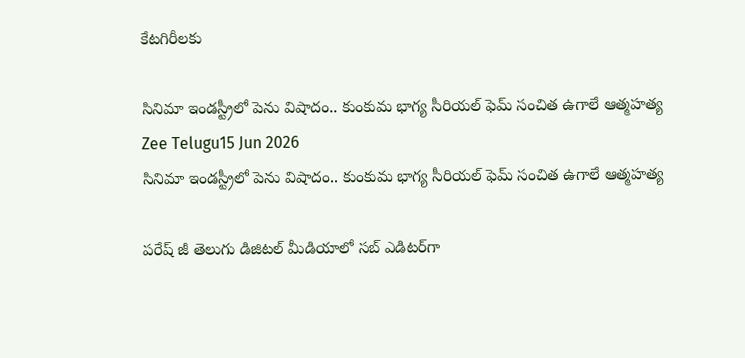కేటగిరీలకు

సినిమా ఇండస్ట్రీలో పెను విషాదం.. కుంకుమ భాగ్య సీరియల్ ఫెమ్ సంచిత ఉగాలే ఆత్మహత్య
Zee Telugu15 Jun 2026
సినిమా ఇండస్ట్రీలో పెను విషాదం.. కుంకుమ భాగ్య సీరియల్ ఫెమ్ సంచిత ఉగాలే ఆత్మహత్య

పరేష్ జీ తెలుగు డిజిటల్ మీడియాలో సబ్ ఎడిటర్‌గా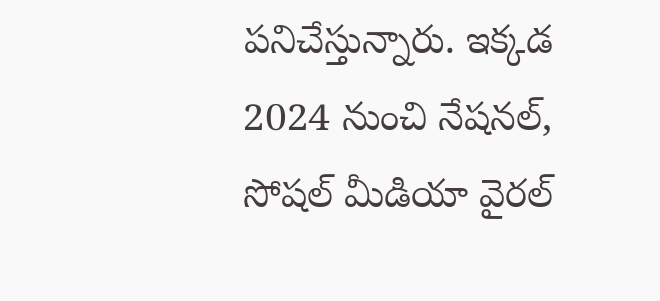పనిచేస్తున్నారు. ఇక్కడ 2024 నుంచి నేషనల్, సోషల్ మీడియా వైరల్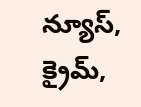న్యూస్, క్రైమ్,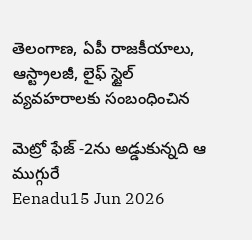తెలంగాణ, ఏపీ రాజకీయాలు, ఆస్ట్రాలజీ, లైఫ్ స్టైల్ వ్యవహరాలకు సంబంధించిన

మెట్రో ఫేజ్ -2ను అడ్డుకున్నది ఆ ముగ్గురే
Eenadu15 Jun 2026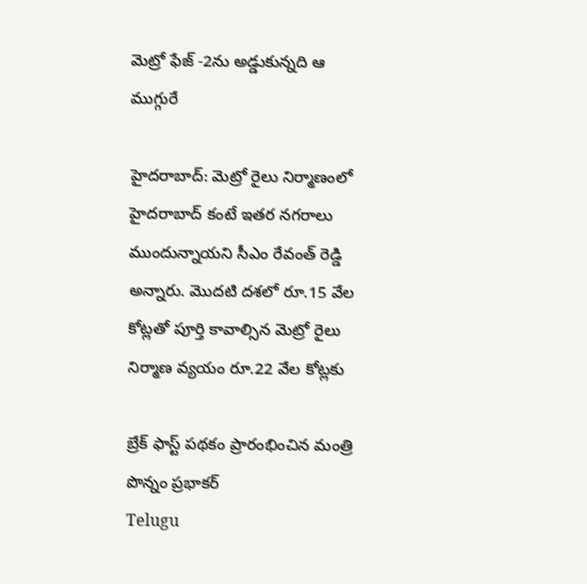మెట్రో ఫేజ్ -2ను అడ్డుకున్నది ఆ ముగ్గురే

హైదరాబాద్‌: మెట్రో రైలు నిర్మాణంలో హైదరాబాద్‌ కంటే ఇతర నగరాలు ముందున్నాయని సీఎం రేవంత్‌ రెడ్డి అన్నారు. మొదటి దశలో రూ.15 వేల కోట్లతో పూర్తి కావాల్సిన మెట్రో రైలు నిర్మాణ వ్యయం రూ.22 వేల కోట్లకు

బ్రేక్ ఫాస్ట్ పథకం ప్రారంభించిన మంత్రి పొన్నం ప్రభాకర్
Telugu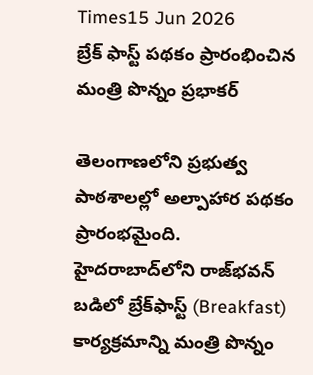Times15 Jun 2026
బ్రేక్ ఫాస్ట్ పథకం ప్రారంభించిన మంత్రి పొన్నం ప్రభాకర్

తెలంగాణలోని ప్రభుత్వ పాఠశాలల్లో అల్పాహార పథకం ప్రారంభమైంది. హైదరాబాద్‌లోని రాజ్‌భవన్ బడిలో బ్రేక్‌ఫాస్ట్ (Breakfast) కార్యక్రమాన్ని మంత్రి పొన్నం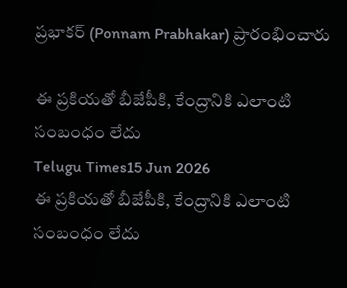ప్రభాకర్ (Ponnam Prabhakar) ప్రారంభించారు

ఈ ప్రకియతో బీజేపీకి, కేంద్రానికి ఎలాంటి సంబంధం లేదు
Telugu Times15 Jun 2026
ఈ ప్రకియతో బీజేపీకి, కేంద్రానికి ఎలాంటి సంబంధం లేదు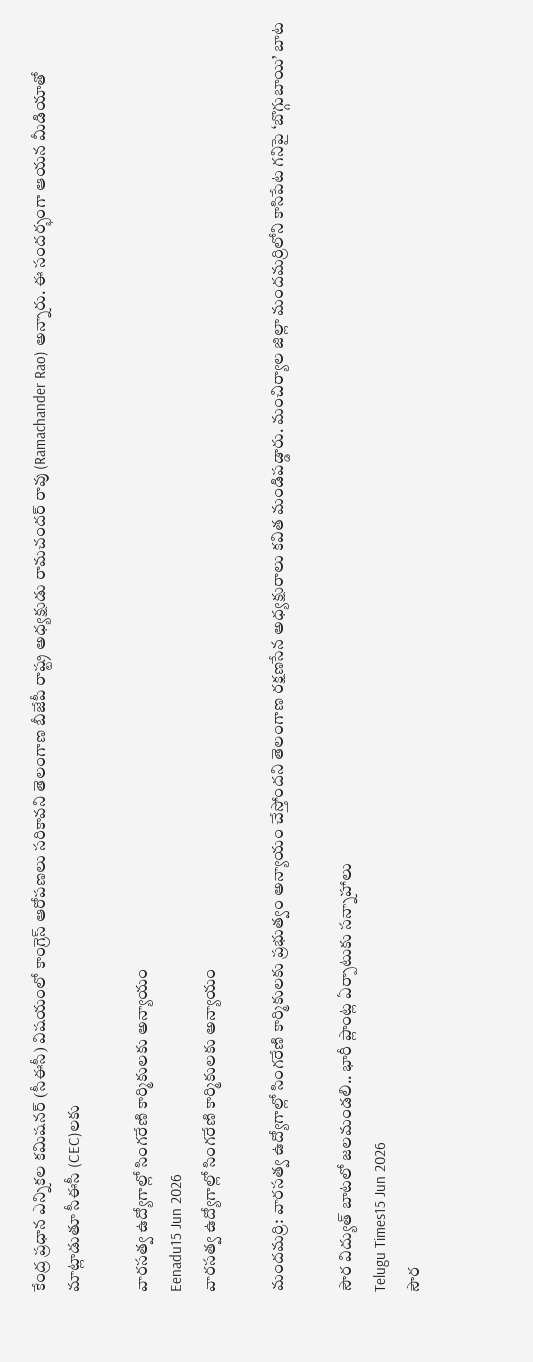కేంద్ర ప్రధాన ఎన్నికల కమిషనర్ (సీఈసీ) విషయంలో కాంగ్రెస్ ఆరోపణలు సరికావని తెలంగాణ బీజేపీ రాష్ట్ర అధ్యక్షుడు రామచందర్ రావు (Ramachander Rao) అన్నారు. ఈ సందర్భంగా ఆయన మీడియాతో మాట్లాడుతూ సీఈసీ (CEC)లకు

వారసత్వ ఉద్యోగాల్లో సింగరేణి కార్మికులకు అన్యాయం
Eenadu15 Jun 2026
వారసత్వ ఉద్యోగాల్లో సింగరేణి కార్మికులకు అన్యాయం

మందమర్రి: వారసత్వ ఉద్యోగాల్లో సింగరేణి కార్మికులకు ప్రభుత్వం అన్యాయం చేస్తోందని తెలంగాణ రక్షణసేన అధ్యక్షురాలు కవిత మండిపడ్డారు. మంచిర్యాల జిల్లా మందమర్రిలోని కాసిపేట గనిపై ‘బొగ్గుబాయి’ బాట

సౌర విద్యుత్ బాటలో జలమండలి.. భారీ ప్లాంట్ల ఏర్పాటుకు సన్నాహాలు
Telugu Times15 Jun 2026
సౌర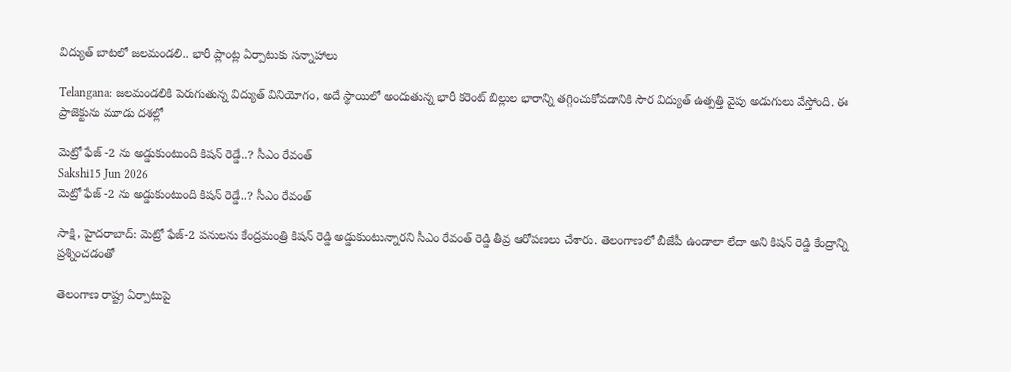విద్యుత్ బాటలో జలమండలి.. భారీ ప్లాంట్ల ఏర్పాటుకు సన్నాహాలు

Telangana: జలమండలికి పెరుగుతున్న విద్యుత్ వినియోగం, అదే స్థాయిలో అందుతున్న భారీ కరెంట్ బిల్లుల భారాన్ని తగ్గించుకోవడానికి సౌర విద్యుత్ ఉత్పత్తి వైపు అడుగులు వేస్తోంది. ఈ ప్రాజెక్టును మూడు దశల్లో

మెట్రో ఫేజ్ -2 ను అడ్డుకుంటుంది కిషన్ రెడ్డే..? సీఎం రేవంత్
Sakshi15 Jun 2026
మెట్రో ఫేజ్ -2 ను అడ్డుకుంటుంది కిషన్ రెడ్డే..? సీఎం రేవంత్

సాక్షి, హైదరాబాద్: మెట్రో ఫేజ్‌-2 పనులను కేంద్రమంత్రి కిషన్ రెడ్డి అడ్డుకుంటున్నారని సీఎం రేవంత్ రెడ్డి తీవ్ర ఆరోపణలు చేశారు. తెలంగాణలో బీజేపీ ఉండాలా లేదా అని కిషన్‌ రెడ్డి కేంద్రాన్ని ప్రశ్నించడంతో

తెలంగాణ రాష్ట్ర ఏర్పాటుపై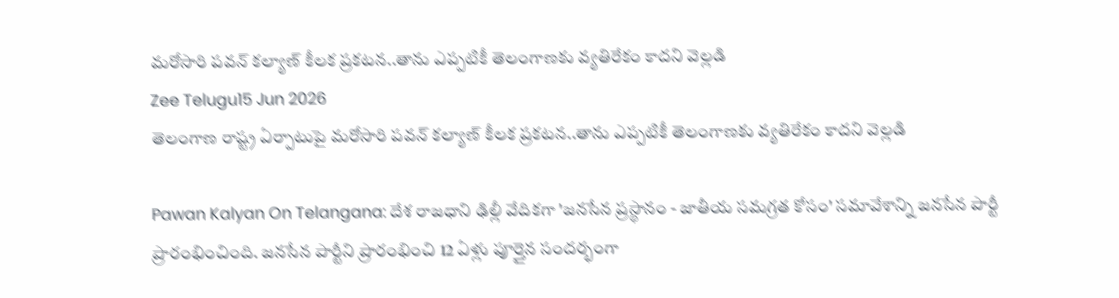మరోసారి పవన్ కల్యాణ్ కీలక ప్రకటన..తాను ఎప్పటికీ తెలంగాణకు వ్యతిరేకం కాదని వెల్లడి
Zee Telugu15 Jun 2026
తెలంగాణ రాష్ట్ర ఏర్పాటుపై మరోసారి పవన్ కల్యాణ్ కీలక ప్రకటన..తాను ఎప్పటికీ తెలంగాణకు వ్యతిరేకం కాదని వెల్లడి

Pawan Kalyan On Telangana: దేశ రాజధాని ఢిల్లీ వేదికగా 'జనసేన ప్రస్థానం - జాతీయ సమగ్రత కోసం' సమావేశాన్ని జనసేన పార్టీ ప్రారంభించింది. జనసేన పార్టీని ప్రారంభించి 12 ఏళ్లు పూర్తైన సందర్భంగా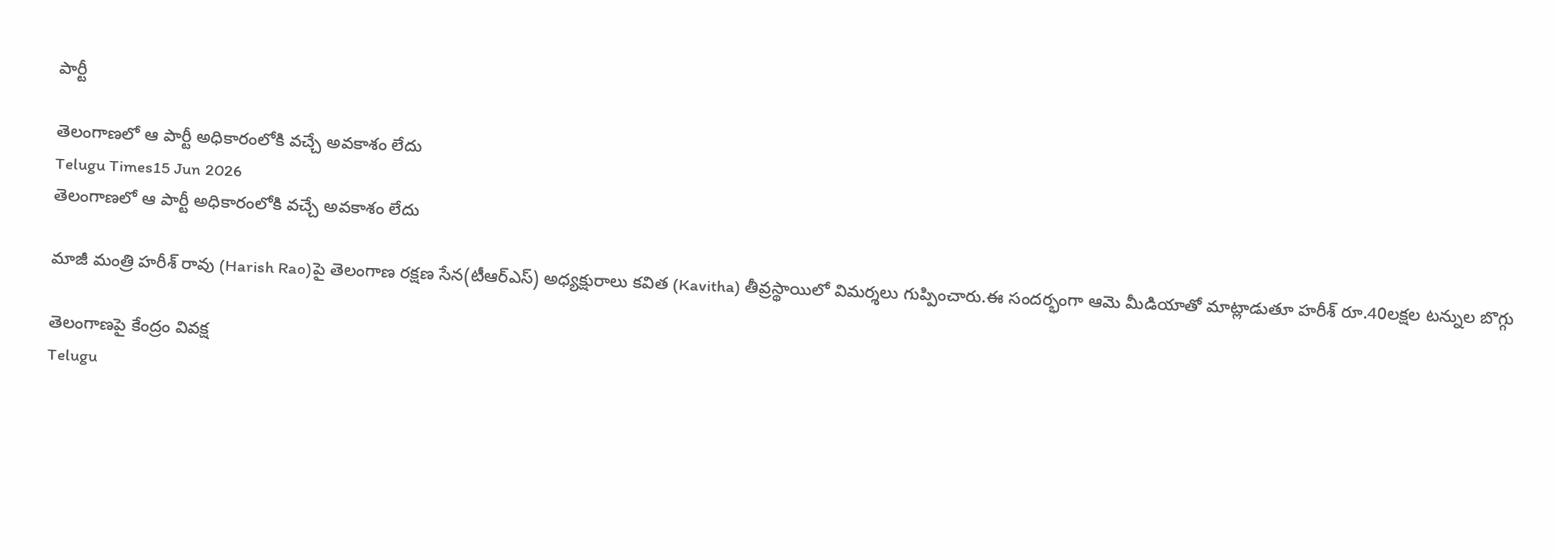పార్టీ

తెలంగాణలో ఆ పార్టీ అధికారంలోకి వచ్చే అవకాశం లేదు
Telugu Times15 Jun 2026
తెలంగాణలో ఆ పార్టీ అధికారంలోకి వచ్చే అవకాశం లేదు

మాజీ మంత్రి హరీశ్ రావు (Harish Rao)పై తెలంగాణ రక్షణ సేన(టీఆర్‌ఎస్) అధ్యక్షురాలు కవిత (Kavitha) తీవ్రస్థాయిలో విమర్శలు గుప్పించారు.ఈ సందర్భంగా ఆమె మీడియాతో మాట్లాడుతూ హరీశ్ రూ.40లక్షల టన్నుల బొగ్గు

తెలంగాణపై కేంద్రం వివక్ష
Telugu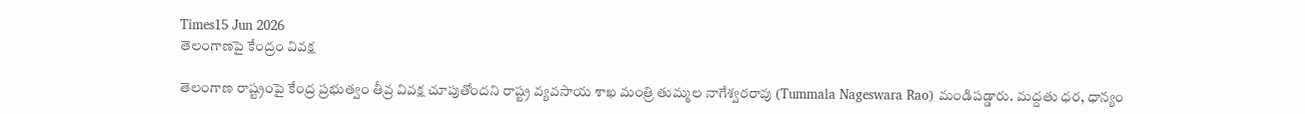Times15 Jun 2026
తెలంగాణపై కేంద్రం వివక్ష

తెలంగాణ రాష్ట్రంపై కేంద్ర ప్రభుత్వం తీవ్ర వివక్ష చూపుతోందని రాష్ట్ర వ్యవసాయ శాఖ మంత్రి తుమ్మల నాగేశ్వరరావు (Tummala Nageswara Rao) మండిపడ్డారు. మద్దతు ధర, ధాన్యం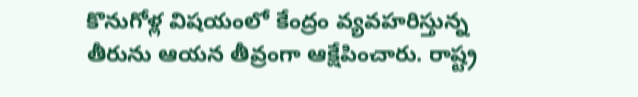కొనుగోళ్ల విషయంలో కేంద్రం వ్యవహరిస్తున్న తీరును ఆయన తీవ్రంగా ఆక్షేపించారు. రాష్ట్ర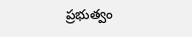ప్రభుత్వం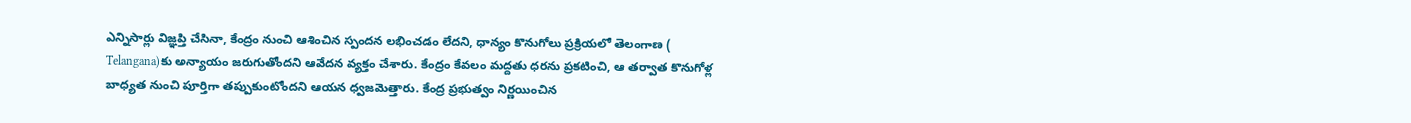ఎన్నిసార్లు విజ్ఞప్తి చేసినా, కేంద్రం నుంచి ఆశించిన స్పందన లభించడం లేదని, ధాన్యం కొనుగోలు ప్రక్రియలో తెలంగాణ ( Telangana)కు అన్యాయం జరుగుతోందని ఆవేదన వ్యక్తం చేశారు. కేంద్రం కేవలం మద్దతు ధరను ప్రకటించి, ఆ తర్వాత కొనుగోళ్ల బాధ్యత నుంచి పూర్తిగా తప్పుకుంటోందని ఆయన ధ్వజమెత్తారు. కేంద్ర ప్రభుత్వం నిర్ణయించిన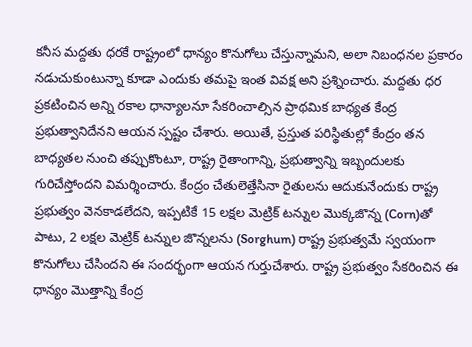కనీస మద్దతు ధరకే రాష్ట్రంలో ధాన్యం కొనుగోలు చేస్తున్నామని, అలా నిబంధనల ప్రకారం నడుచుకుంటున్నా కూడా ఎందుకు తమపై ఇంత వివక్ష అని ప్రశ్నించారు. మద్దతు ధర ప్రకటించిన అన్ని రకాల ధాన్యాలనూ సేకరించాల్సిన ప్రాథమిక బాధ్యత కేంద్ర ప్రభుత్వానిదేనని ఆయన స్పష్టం చేశారు. అయితే, ప్రస్తుత పరిస్థితుల్లో కేంద్రం తన బాధ్యతల నుంచి తప్పుకొంటూ, రాష్ట్ర రైతాంగాన్ని, ప్రభుత్వాన్ని ఇబ్బందులకు గురిచేస్తోందని విమర్శించారు. కేంద్రం చేతులెత్తేసినా రైతులను ఆదుకునేందుకు రాష్ట్ర ప్రభుత్వం వెనకాడలేదని, ఇప్పటికే 15 లక్షల మెట్రిక్ టన్నుల మొక్కజొన్న (Corn)తో పాటు, 2 లక్షల మెట్రిక్ టన్నుల జొన్నలను (Sorghum) రాష్ట్ర ప్రభుత్వమే స్వయంగా కొనుగోలు చేసిందని ఈ సందర్భంగా ఆయన గుర్తుచేశారు. రాష్ట్ర ప్రభుత్వం సేకరించిన ఈ ధాన్యం మొత్తాన్ని కేంద్ర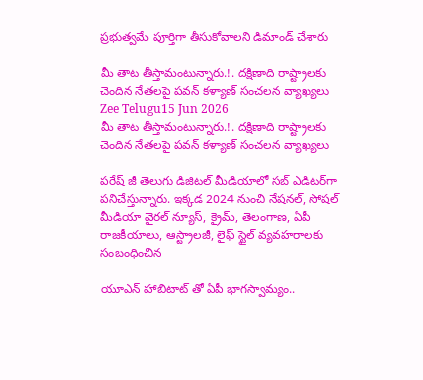ప్రభుత్వమే పూర్తిగా తీసుకోవాలని డిమాండ్ చేశారు

మీ తాట తీస్తామంటున్నారు.!. దక్షిణాది రాష్ట్రాలకు చెందిన నేతలపై పవన్ కళ్యాణ్ సంచలన వ్యాఖ్యలు
Zee Telugu15 Jun 2026
మీ తాట తీస్తామంటున్నారు.!. దక్షిణాది రాష్ట్రాలకు చెందిన నేతలపై పవన్ కళ్యాణ్ సంచలన వ్యాఖ్యలు

పరేష్ జీ తెలుగు డిజిటల్ మీడియాలో సబ్ ఎడిటర్‌గా పనిచేస్తున్నారు. ఇక్కడ 2024 నుంచి నేషనల్, సోషల్ మీడియా వైరల్ న్యూస్, క్రైమ్, తెలంగాణ, ఏపీ రాజకీయాలు, ఆస్ట్రాలజీ, లైఫ్ స్టైల్ వ్యవహరాలకు సంబంధించిన

యూఎన్ హాబిటాట్ తో ఏపీ భాగస్వామ్యం..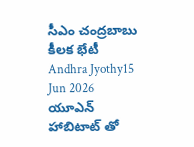సీఎం చంద్రబాబు కీలక భేటీ
Andhra Jyothy15 Jun 2026
యూఎన్ హాబిటాట్ తో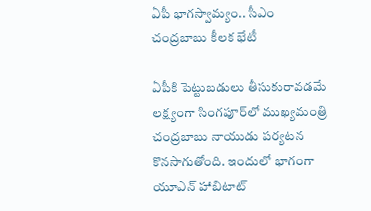ఏపీ భాగస్వామ్యం.. సీఎం చంద్రబాబు కీలక భేటీ

ఏపీకి పెట్టుబడులు తీసుకురావడమే లక్ష్యంగా సింగపూర్‌లో ముఖ్యమంత్రి చంద్రబాబు నాయుడు పర్యటన కొనసాగుతోంది. ఇందులో భాగంగా యూఎన్ హాబిటాట్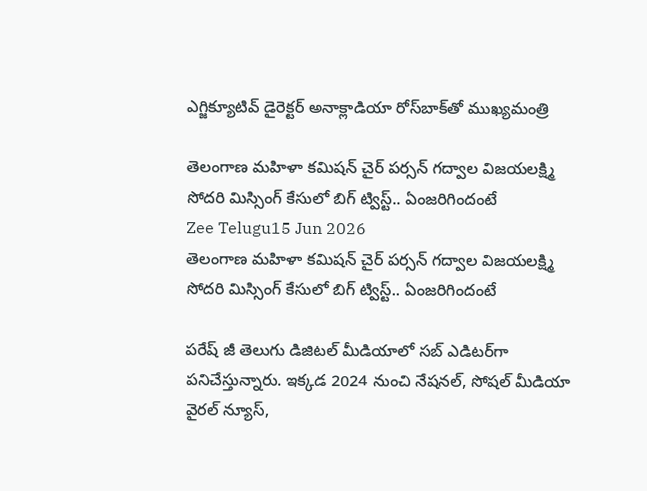ఎగ్జిక్యూటివ్ డైరెక్టర్ అనాక్లాడియా రోస్‌బాక్‌తో ముఖ్యమంత్రి

తెలంగాణ మహిళా కమిషన్ చైర్ పర్సన్ గద్వాల విజయలక్ష్మి సోదరి మిస్సింగ్ కేసులో బిగ్ ట్విస్ట్.. ఏంజరిగిందంటే
Zee Telugu15 Jun 2026
తెలంగాణ మహిళా కమిషన్ చైర్ పర్సన్ గద్వాల విజయలక్ష్మి సోదరి మిస్సింగ్ కేసులో బిగ్ ట్విస్ట్.. ఏంజరిగిందంటే

పరేష్ జీ తెలుగు డిజిటల్ మీడియాలో సబ్ ఎడిటర్‌గా పనిచేస్తున్నారు. ఇక్కడ 2024 నుంచి నేషనల్, సోషల్ మీడియా వైరల్ న్యూస్,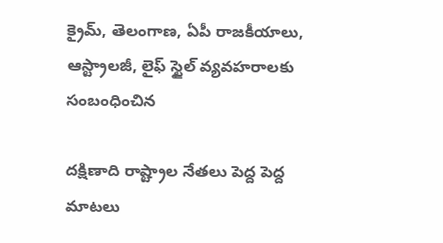క్రైమ్, తెలంగాణ, ఏపీ రాజకీయాలు, ఆస్ట్రాలజీ, లైఫ్ స్టైల్ వ్యవహరాలకు సంబంధించిన

దక్షిణాది రాష్ట్రాల నేతలు పెద్ద పెద్ద మాటలు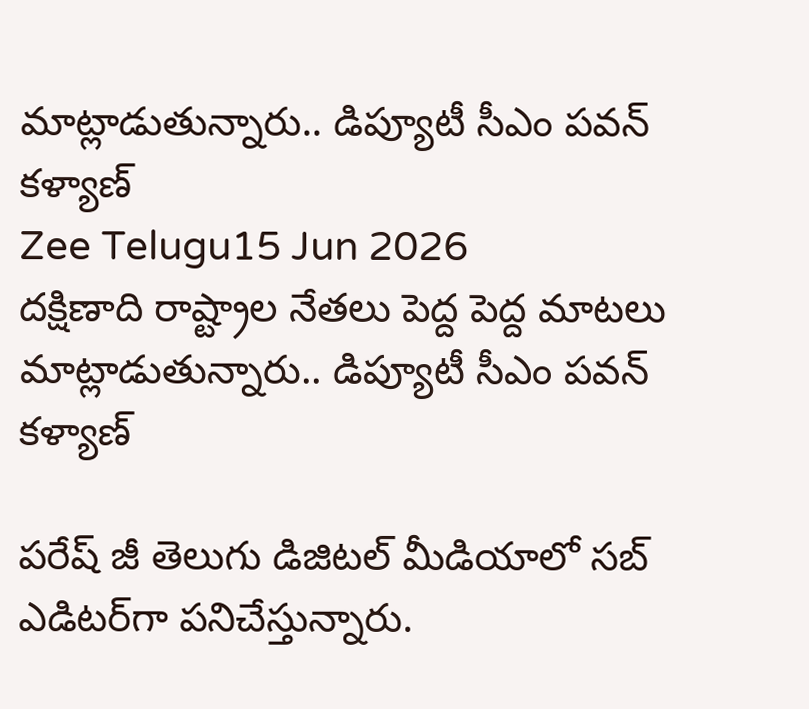మాట్లాడుతున్నారు.. డిప్యూటీ సీఎం పవన్ కళ్యాణ్
Zee Telugu15 Jun 2026
దక్షిణాది రాష్ట్రాల నేతలు పెద్ద పెద్ద మాటలు మాట్లాడుతున్నారు.. డిప్యూటీ సీఎం పవన్ కళ్యాణ్

పరేష్ జీ తెలుగు డిజిటల్ మీడియాలో సబ్ ఎడిటర్‌గా పనిచేస్తున్నారు.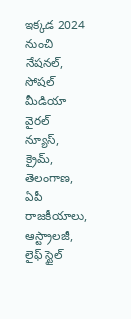ఇక్కడ 2024 నుంచి నేషనల్, సోషల్ మీడియా వైరల్ న్యూస్, క్రైమ్, తెలంగాణ, ఏపీ రాజకీయాలు, ఆస్ట్రాలజీ, లైఫ్ స్టైల్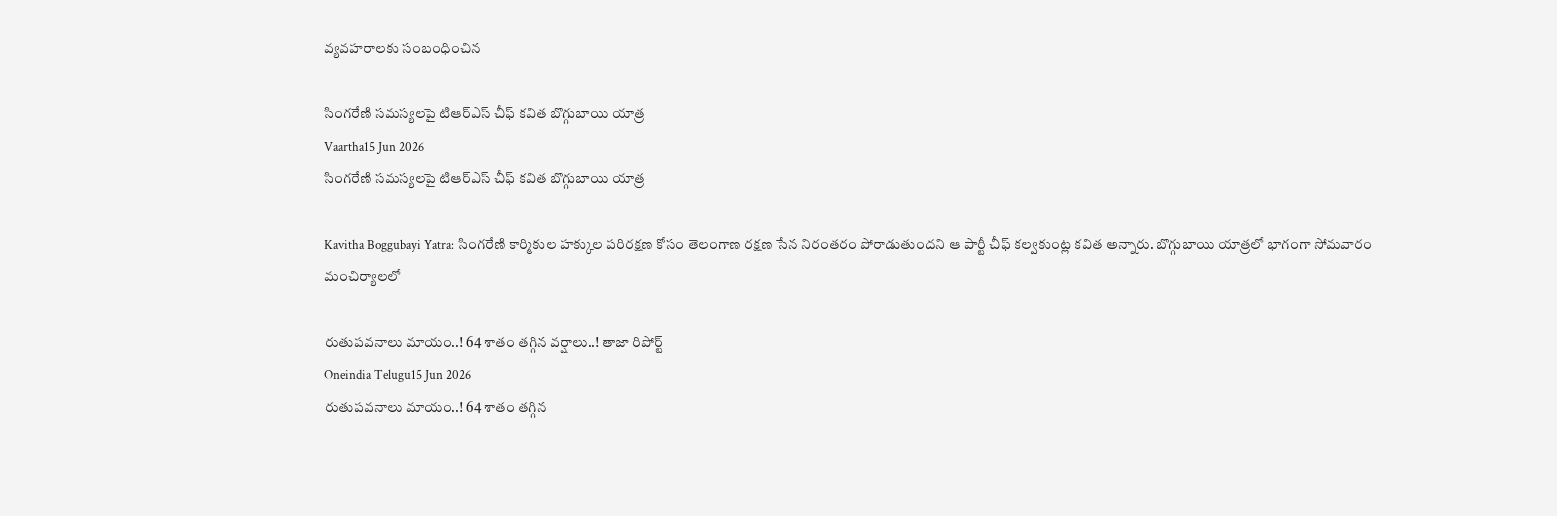వ్యవహరాలకు సంబంధించిన

సింగరేణి సమస్యలపై టిఆర్ఎస్ చీఫ్ కవిత బొగ్గుబాయి యాత్ర
Vaartha15 Jun 2026
సింగరేణి సమస్యలపై టిఆర్ఎస్ చీఫ్ కవిత బొగ్గుబాయి యాత్ర

Kavitha Boggubayi Yatra: సింగరేణి కార్మికుల హక్కుల పరిరక్షణ కోసం తెలంగాణ రక్షణ సేన నిరంతరం పోరాడుతుందని ఆ పార్టీ చీఫ్ కల్వకుంట్ల కవిత అన్నారు. బొగ్గుబాయి యాత్రలో భాగంగా సోమవారం మంచిర్యాలలో

రుతుపవనాలు మాయం..! 64 శాతం తగ్గిన వర్షాలు..! తాజా రిపోర్ట్
Oneindia Telugu15 Jun 2026
రుతుపవనాలు మాయం..! 64 శాతం తగ్గిన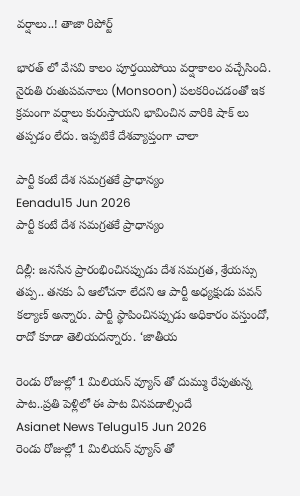వర్షాలు..! తాజా రిపోర్ట్

భారత్ లో వేసవి కాలం పూర్తయిపోయి వర్షాకాలం వచ్చేసింది. నైరుతి రుతుపవనాలు (Monsoon) పలకరించడంతో ఇక క్రమంగా వర్షాలు కురుస్తాయని భావించిన వారికి షాక్ లు తప్పడం లేదు. ఇప్పటికే దేశవ్యాప్తంగా చాలా

పార్టీ కంటే దేశ సమగ్రతకే ప్రాధాన్యం
Eenadu15 Jun 2026
పార్టీ కంటే దేశ సమగ్రతకే ప్రాధాన్యం

దిల్లీ: జనసేన ప్రారంభించినప్పుడు దేశ సమగ్రత, శ్రేయస్సు తప్ప.. తనకు ఏ ఆలోచనా లేదని ఆ పార్టీ అధ్యక్షుడు పవన్‌ కల్యాణ్ అన్నారు. పార్టీ స్థాపించినప్పుడు అధికారం వస్తుందో, రాదో కూడా తెలియదన్నారు. ‘జాతీయ

రెండు రోజుల్లో 1 మిలియన్ వ్యూస్ తో దుమ్ము రేపుతున్న పాట..ప్రతి పెళ్లిలో ఈ పాట వినపడాల్సిందే
Asianet News Telugu15 Jun 2026
రెండు రోజుల్లో 1 మిలియన్ వ్యూస్ తో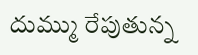దుమ్ము రేపుతున్న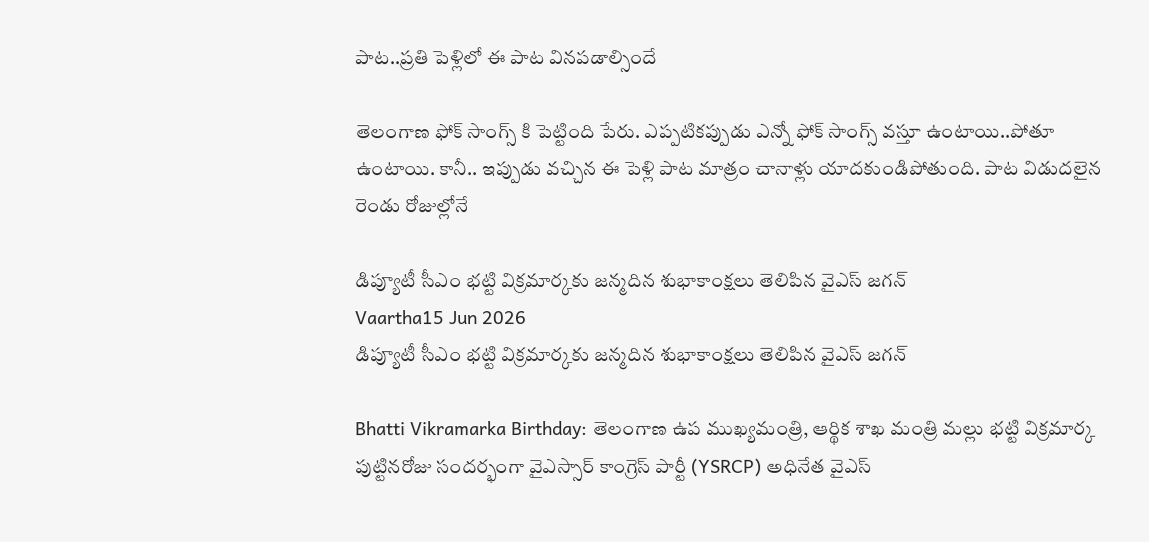పాట..ప్రతి పెళ్లిలో ఈ పాట వినపడాల్సిందే

తెలంగాణ ఫోక్ సాంగ్స్ కి పెట్టింది పేరు. ఎప్పటికప్పుడు ఎన్నో ఫోక్ సాంగ్స్ వస్తూ ఉంటాయి..పోతూ ఉంటాయి. కానీ.. ఇప్పుడు వచ్చిన ఈ పెళ్లి పాట మాత్రం చానాళ్లు యాదకుండిపోతుంది. పాట విడుదలైన రెండు రోజుల్లోనే

డిప్యూటీ సీఎం భట్టి విక్రమార్కకు జన్మదిన శుభాకాంక్షలు తెలిపిన వైఎస్ జగన్
Vaartha15 Jun 2026
డిప్యూటీ సీఎం భట్టి విక్రమార్కకు జన్మదిన శుభాకాంక్షలు తెలిపిన వైఎస్ జగన్

Bhatti Vikramarka Birthday: తెలంగాణ ఉప ముఖ్యమంత్రి, ఆర్థిక శాఖ మంత్రి మల్లు భట్టి విక్రమార్క పుట్టినరోజు సందర్భంగా వైఎస్సార్ కాంగ్రెస్ పార్టీ (YSRCP) అధినేత వైఎస్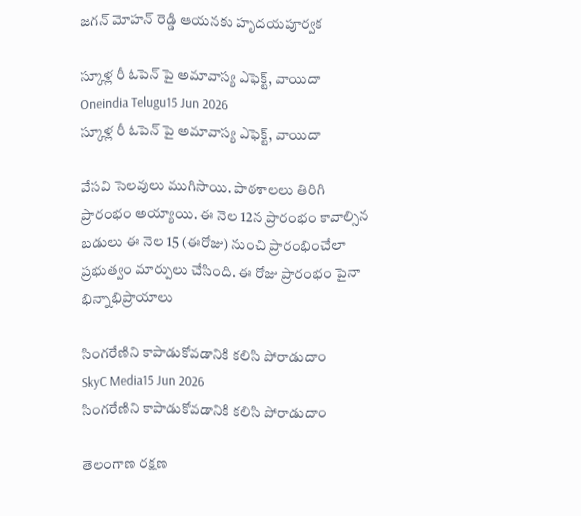జగన్ మోహన్ రెడ్డి ఆయనకు హృదయపూర్వక

స్కూళ్ల రీ ఓపెన్ పై అమావాస్య ఎఫెక్ట్, వాయిదా
Oneindia Telugu15 Jun 2026
స్కూళ్ల రీ ఓపెన్ పై అమావాస్య ఎఫెక్ట్, వాయిదా

వేసవి సెలవులు ముగిసాయి. పాఠశాలలు తిరిగి ప్రారంభం అయ్యాయి. ఈ నెల 12న ప్రారంభం కావాల్సిన బడులు ఈ నెల 15 (ఈరోజు) నుంచి ప్రారంభించేలా ప్రభుత్వం మార్పులు చేసింది. ఈ రోజు ప్రారంభం పైనా భిన్నాభిప్రాయాలు

సింగరేణిని కాపాడుకోవడానికి కలిసి పోరాడుదాం
SkyC Media15 Jun 2026
సింగరేణిని కాపాడుకోవడానికి కలిసి పోరాడుదాం

తెలంగాణ రక్షణ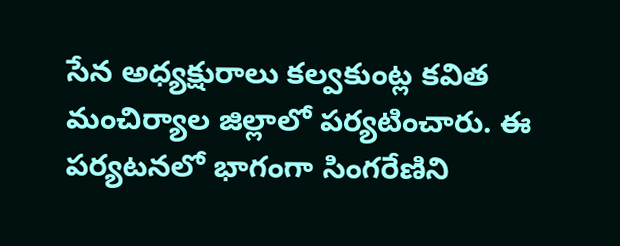సేన అధ్యక్షురాలు కల్వకుంట్ల కవిత మంచిర్యాల జిల్లాలో పర్యటించారు. ఈ పర్యటనలో భాగంగా సింగరేణిని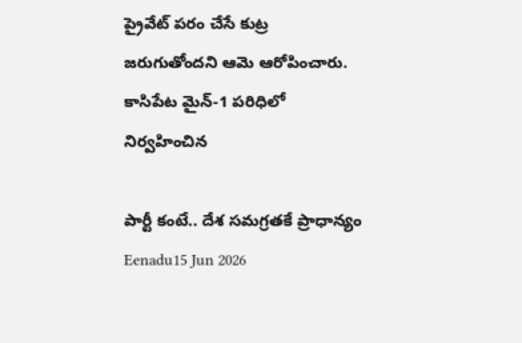ప్రైవేట్ పరం చేసే కుట్ర జరుగుతోందని ఆమె ఆరోపించారు. కాసిపేట మైన్-1 పరిధిలో నిర్వహించిన

పార్టీ కంటే.. దేశ సమగ్రతకే ప్రాధాన్యం
Eenadu15 Jun 2026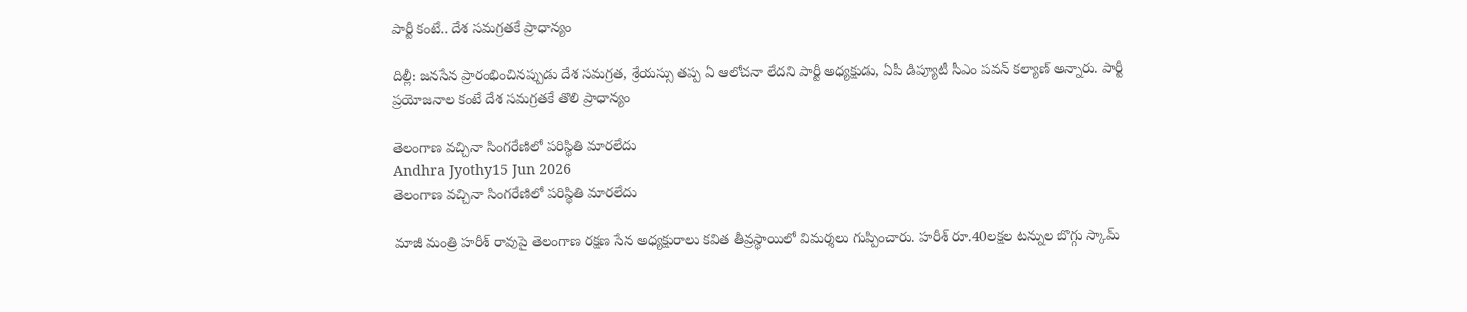పార్టీ కంటే.. దేశ సమగ్రతకే ప్రాధాన్యం

దిల్లీ: జనసేన ప్రారంభించినప్పుడు దేశ సమగ్రత, శ్రేయస్సు తప్ప ఏ ఆలోచనా లేదని పార్టీ అధ్యక్షుడు, ఏపీ డిప్యూటీ సీఎం పవన్‌ కల్యాణ్‌ అన్నారు. పార్టీ ప్రయోజనాల కంటే దేశ సమగ్రతకే తొలి ప్రాధాన్యం

తెలంగాణ వచ్చినా సింగరేణిలో పరిస్థితి మారలేదు
Andhra Jyothy15 Jun 2026
తెలంగాణ వచ్చినా సింగరేణిలో పరిస్థితి మారలేదు

మాజీ మంత్రి హరీశ్ రావుపై తెలంగాణ రక్షణ సేన అధ్యక్షురాలు కవిత తీవ్రస్థాయిలో విమర్శలు గుప్పించారు. హరీశ్ రూ.40లక్షల టన్నుల బొగ్గు స్కామ్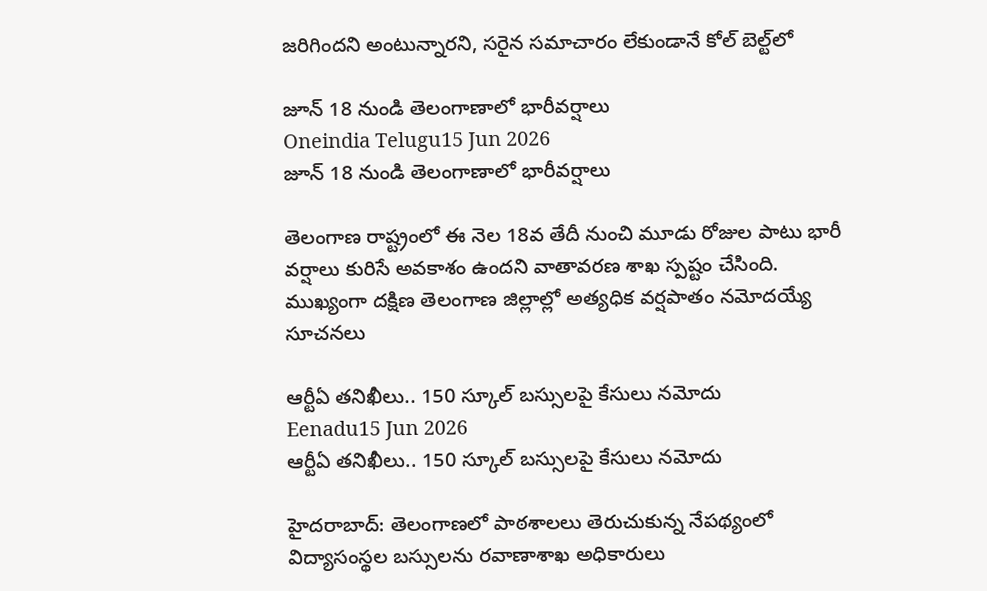జరిగిందని అంటున్నారని, సరైన సమాచారం లేకుండానే కోల్ బెల్ట్‌లో

జూన్ 18 నుండి తెలంగాణాలో భారీవర్షాలు
Oneindia Telugu15 Jun 2026
జూన్ 18 నుండి తెలంగాణాలో భారీవర్షాలు

తెలంగాణ రాష్ట్రంలో ఈ నెల 18వ తేదీ నుంచి మూడు రోజుల పాటు భారీ వర్షాలు కురిసే అవకాశం ఉందని వాతావరణ శాఖ స్పష్టం చేసింది. ముఖ్యంగా దక్షిణ తెలంగాణ జిల్లాల్లో అత్యధిక వర్షపాతం నమోదయ్యే సూచనలు

ఆర్టీఏ తనిఖీలు.. 150 స్కూల్ బస్సులపై కేసులు నమోదు
Eenadu15 Jun 2026
ఆర్టీఏ తనిఖీలు.. 150 స్కూల్ బస్సులపై కేసులు నమోదు

హైదరాబాద్‌: తెలంగాణలో పాఠశాలలు తెరుచుకున్న నేపథ్యంలో విద్యాసంస్థల బస్సులను రవాణాశాఖ అధికారులు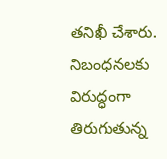తనిఖీ చేశారు. నిబంధనలకు విరుద్ధంగా తిరుగుతున్న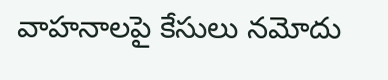వాహనాలపై కేసులు నమోదు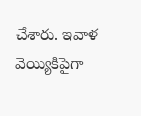చేశారు. ఇవాళ వెయ్యికిపైగా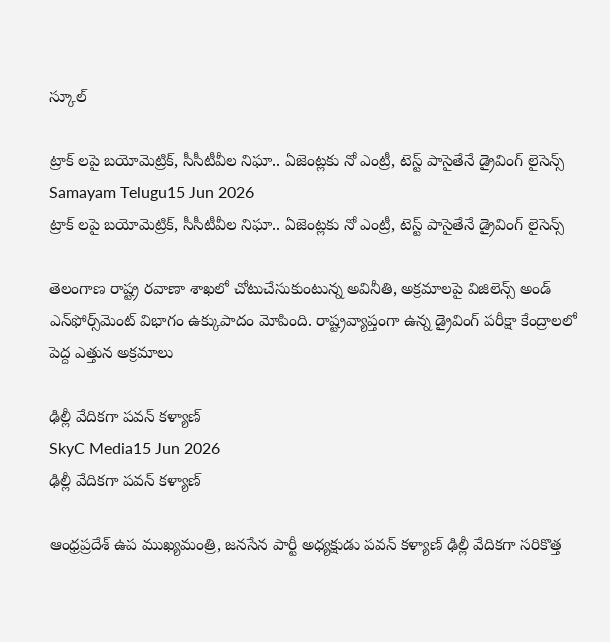స్కూల్‌

ట్రాక్ లపై బయోమెట్రిక్, సీసీటీవీల నిఘా.. ఏజెంట్లకు నో ఎంట్రీ, టెస్ట్ పాసైతేనే డ్రైవింగ్ లైసెన్స్
Samayam Telugu15 Jun 2026
ట్రాక్ లపై బయోమెట్రిక్, సీసీటీవీల నిఘా.. ఏజెంట్లకు నో ఎంట్రీ, టెస్ట్ పాసైతేనే డ్రైవింగ్ లైసెన్స్

తెలంగాణ రాష్ట్ర రవాణా శాఖలో చోటుచేసుకుంటున్న అవినీతి, అక్రమాలపై విజిలెన్స్ అండ్ ఎన్‌ఫోర్స్‌మెంట్ విభాగం ఉక్కుపాదం మోపింది. రాష్ట్రవ్యాప్తంగా ఉన్న డ్రైవింగ్ పరీక్షా కేంద్రాలలో పెద్ద ఎత్తున అక్రమాలు

ఢిల్లీ వేదికగా పవన్ కళ్యాణ్
SkyC Media15 Jun 2026
ఢిల్లీ వేదికగా పవన్ కళ్యాణ్

ఆంధ్రప్రదేశ్ ఉప ముఖ్యమంత్రి, జనసేన పార్టీ అధ్యక్షుడు పవన్ కళ్యాణ్ ఢిల్లీ వేదికగా సరికొత్త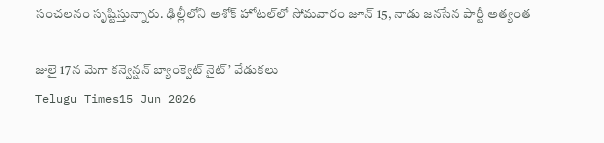సంచలనం సృష్టిస్తున్నారు. ఢిల్లీలోని అశోక్ హోటల్‌లో సోమవారం జూన్ 15, నాడు జనసేన పార్టీ అత్యంత

జులై 17న మెగా కన్వెన్షన్ బ్యాంక్వెట్ నైట్’ వేడుకలు
Telugu Times15 Jun 2026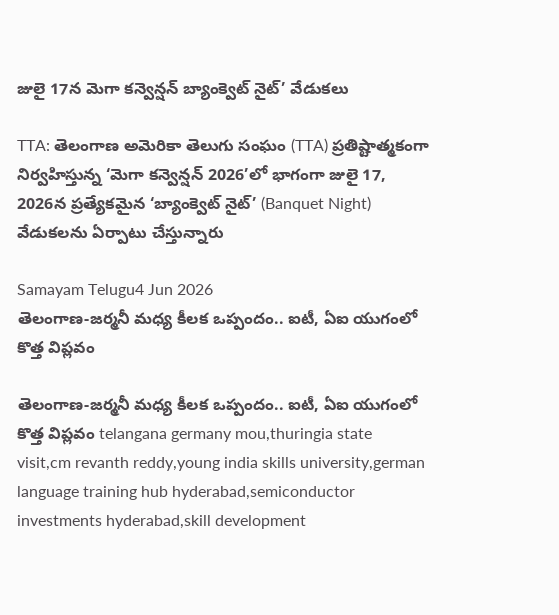జులై 17న మెగా కన్వెన్షన్ బ్యాంక్వెట్ నైట్’ వేడుకలు

TTA: తెలంగాణ అమెరికా తెలుగు సంఘం (TTA) ప్రతిష్టాత్మకంగా నిర్వహిస్తున్న ‘మెగా కన్వెన్షన్ 2026’లో భాగంగా జులై 17, 2026న ప్రత్యేకమైన ‘బ్యాంక్వెట్ నైట్’ (Banquet Night) వేడుకలను ఏర్పాటు చేస్తున్నారు

Samayam Telugu4 Jun 2026
తెలంగాణ-జర్మనీ మధ్య కీలక ఒప్పందం.. ఐటీ, ఏఐ యుగంలో కొత్త విప్లవం

తెలంగాణ-జర్మనీ మధ్య కీలక ఒప్పందం.. ఐటీ, ఏఐ యుగంలో కొత్త విప్లవం telangana germany mou,thuringia state visit,cm revanth reddy,young india skills university,german language training hub hyderabad,semiconductor investments hyderabad,skill development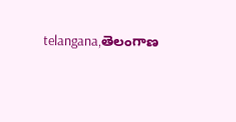telangana,తెలంగాణ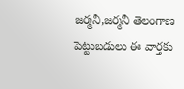జర్మనీ,జర్మనీ తెలంగాణ పెట్టుబడులు ఈ వార్తకు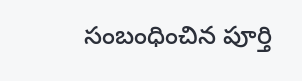సంబంధించిన పూర్తి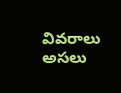వివరాలు అసలు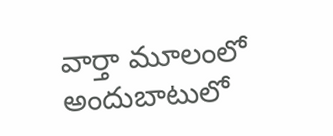వార్తా మూలంలో అందుబాటులో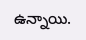ఉన్నాయి.